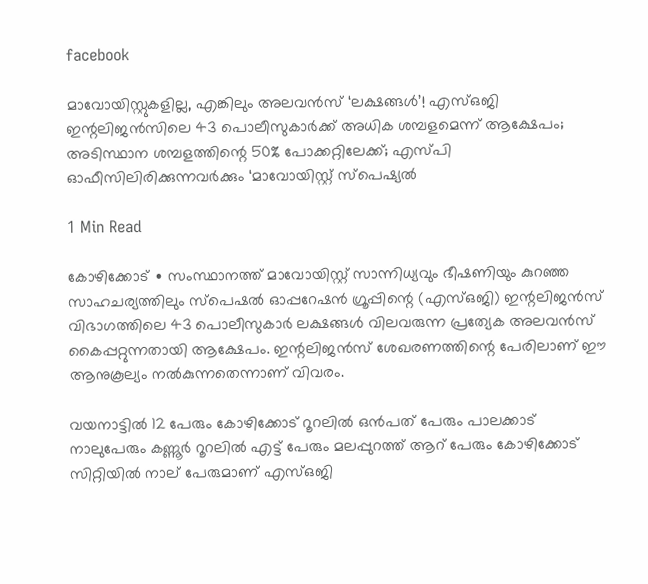facebook

മാവോയിസ്റ്റുകളില്ല, എങ്കിലും അലവൻസ് ‘ലക്ഷങ്ങൾ’! എസ്ഒജി ഇന്റലിജൻസിലെ 43 പൊലീസുകാർക്ക് അധിക ശമ്പളമെന്ന് ആക്ഷേപം; അടിസ്ഥാന ശമ്പളത്തിന്റെ 50% പോക്കറ്റിലേക്ക്; എസ്‌പി ഓഫീസിലിരിക്കുന്നവർക്കും ‘മാവോയിസ്റ്റ് സ്പെഷ്യൽ

1 Min Read

കോഴിക്കോട് ∙ സംസ്ഥാനത്ത് മാവോയിസ്റ്റ് സാന്നിധ്യവും ഭീഷണിയും കുറഞ്ഞ സാഹചര്യത്തിലും സ്പെഷൽ ഓപ്പറേഷൻ ഗ്രൂപ്പിന്റെ (എസ്ഒജി) ഇന്റലിജൻസ് വിഭാഗത്തിലെ 43 പൊലീസുകാർ ലക്ഷങ്ങൾ വിലവരുന്ന പ്രത്യേക അലവൻസ് കൈപ്പറ്റുന്നതായി ആക്ഷേപം. ഇന്റലിജൻസ് ശേഖരണത്തിന്റെ പേരിലാണ് ഈ ആനുകൂല്യം നൽകുന്നതെന്നാണ് വിവരം.

വയനാട്ടിൽ 12 പേരും കോഴിക്കോട് റൂറലിൽ ഒൻപത് പേരും പാലക്കാട് നാലുപേരും കണ്ണൂർ റൂറലിൽ എട്ട് പേരും മലപ്പുറത്ത് ആറ് പേരും കോഴിക്കോട് സിറ്റിയിൽ നാല് പേരുമാണ് എസ്ഒജി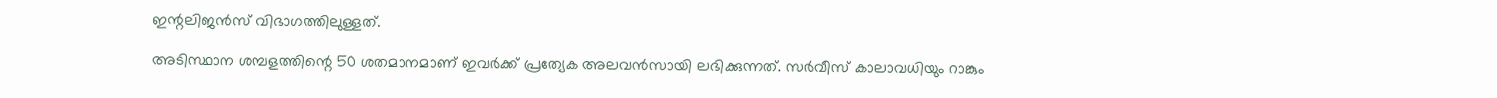ഇന്റലിജൻസ് വിഭാഗത്തിലുള്ളത്.

അടിസ്ഥാന ശമ്പളത്തിന്റെ 50 ശതമാനമാണ് ഇവർക്ക് പ്രത്യേക അലവൻസായി ലഭിക്കുന്നത്. സർവീസ് കാലാവധിയും റാങ്കും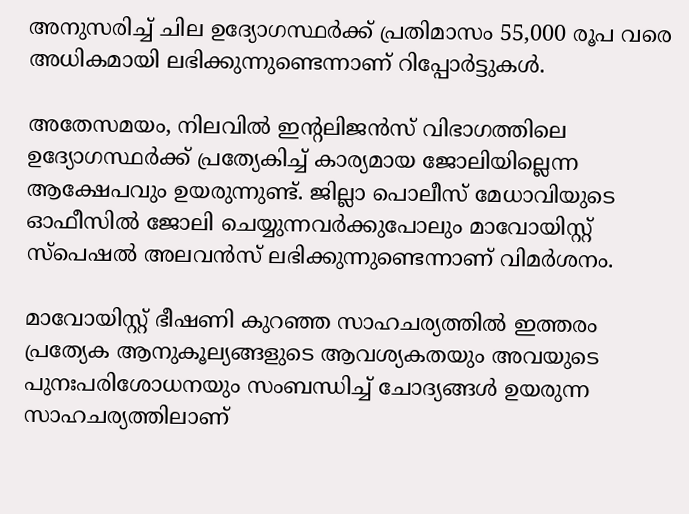അനുസരിച്ച് ചില ഉദ്യോഗസ്ഥർക്ക് പ്രതിമാസം 55,000 രൂപ വരെ അധികമായി ലഭിക്കുന്നുണ്ടെന്നാണ് റിപ്പോർട്ടുകൾ.

അതേസമയം, നിലവിൽ ഇന്റലിജൻസ് വിഭാഗത്തിലെ ഉദ്യോഗസ്ഥർക്ക് പ്രത്യേകിച്ച് കാര്യമായ ജോലിയില്ലെന്ന ആക്ഷേപവും ഉയരുന്നുണ്ട്. ജില്ലാ പൊലീസ് മേധാവിയുടെ ഓഫീസിൽ ജോലി ചെയ്യുന്നവർക്കുപോലും മാവോയിസ്റ്റ് സ്പെഷൽ അലവൻസ് ലഭിക്കുന്നുണ്ടെന്നാണ് വിമർശനം.

മാവോയിസ്റ്റ് ഭീഷണി കുറഞ്ഞ സാഹചര്യത്തിൽ ഇത്തരം പ്രത്യേക ആനുകൂല്യങ്ങളുടെ ആവശ്യകതയും അവയുടെ പുനഃപരിശോധനയും സംബന്ധിച്ച് ചോദ്യങ്ങൾ ഉയരുന്ന സാഹചര്യത്തിലാണ്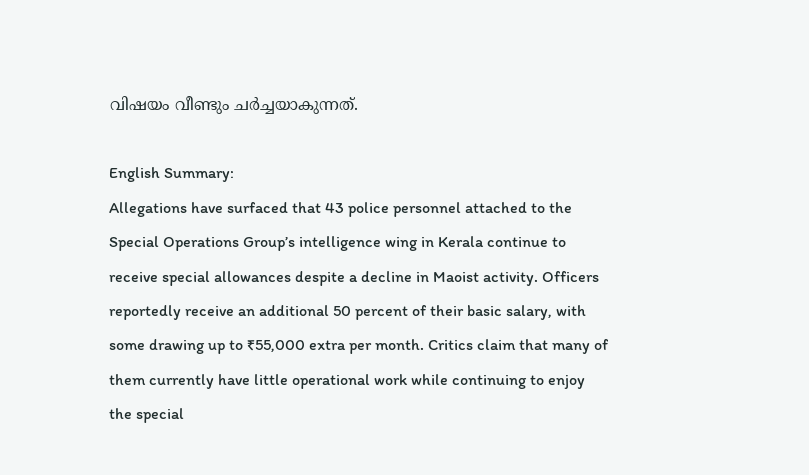വിഷയം വീണ്ടും ചർച്ചയാകുന്നത്.

English Summary:
Allegations have surfaced that 43 police personnel attached to the Special Operations Group’s intelligence wing in Kerala continue to receive special allowances despite a decline in Maoist activity. Officers reportedly receive an additional 50 percent of their basic salary, with some drawing up to ₹55,000 extra per month. Critics claim that many of them currently have little operational work while continuing to enjoy the special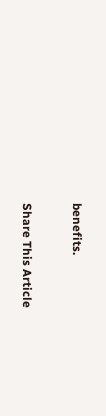benefits.


Share This Article